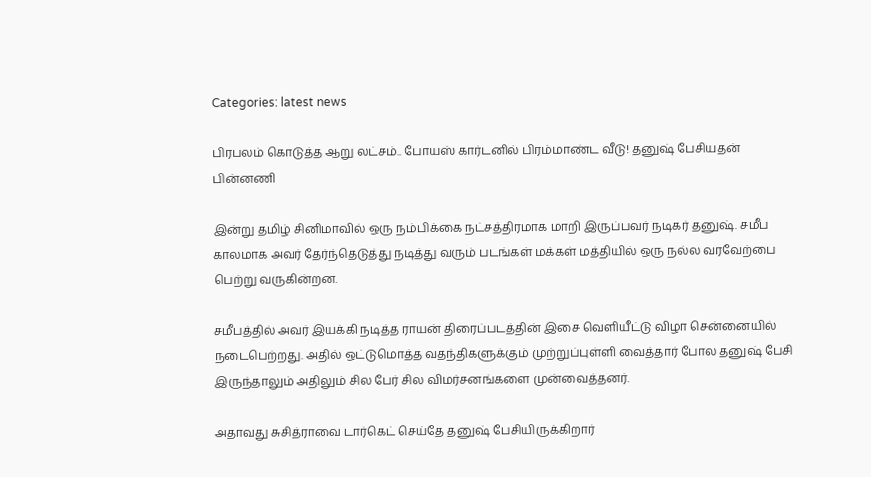Categories: latest news

பிரபலம் கொடுத்த ஆறு லட்சம்.. போயஸ் கார்டனில் பிரம்மாண்ட வீடு! தனுஷ் பேசியதன் பின்னணி

இன்று தமிழ் சினிமாவில் ஒரு நம்பிக்கை நட்சத்திரமாக மாறி இருப்பவர் நடிகர் தனுஷ். சமீப காலமாக அவர் தேர்ந்தெடுத்து நடித்து வரும் படங்கள் மக்கள் மத்தியில் ஒரு நல்ல வரவேற்பை பெற்று வருகின்றன.

சமீபத்தில் அவர் இயக்கி நடித்த ராயன் திரைப்படத்தின் இசை வெளியீட்டு விழா சென்னையில் நடைபெற்றது. அதில் ஒட்டுமொத்த வதந்திகளுக்கும் முற்றுப்புள்ளி வைத்தார் போல தனுஷ் பேசி இருந்தாலும் அதிலும் சில பேர் சில விமர்சனங்களை முன்வைத்தனர்.

அதாவது சுசித்ராவை டார்கெட் செய்தே தனுஷ் பேசியிருக்கிறார்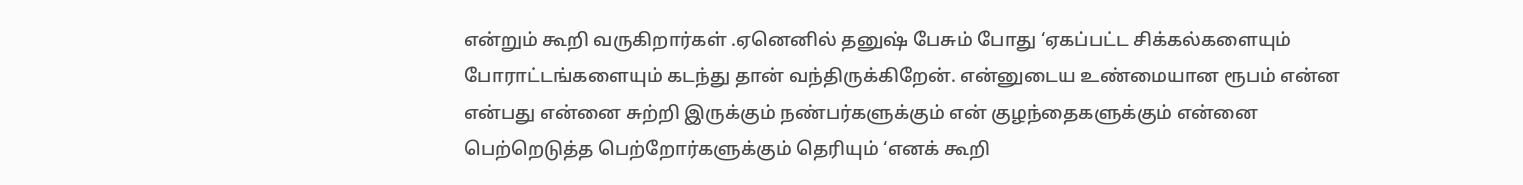என்றும் கூறி வருகிறார்கள் .ஏனெனில் தனுஷ் பேசும் போது ‘ஏகப்பட்ட சிக்கல்களையும் போராட்டங்களையும் கடந்து தான் வந்திருக்கிறேன். என்னுடைய உண்மையான ரூபம் என்ன என்பது என்னை சுற்றி இருக்கும் நண்பர்களுக்கும் என் குழந்தைகளுக்கும் என்னை பெற்றெடுத்த பெற்றோர்களுக்கும் தெரியும் ‘எனக் கூறி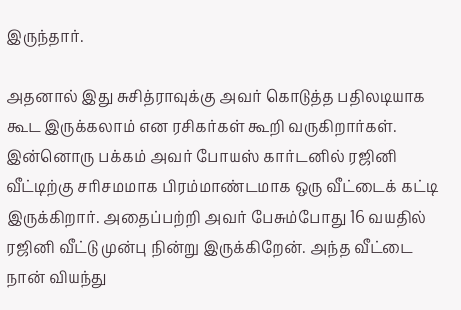இருந்தார்.

அதனால் இது சுசித்ராவுக்கு அவர் கொடுத்த பதிலடியாக கூட இருக்கலாம் என ரசிகர்கள் கூறி வருகிறார்கள். இன்னொரு பக்கம் அவர் போயஸ் கார்டனில் ரஜினி வீட்டிற்கு சரிசமமாக பிரம்மாண்டமாக ஒரு வீட்டைக் கட்டி இருக்கிறார். அதைப்பற்றி அவர் பேசும்போது 16 வயதில் ரஜினி வீட்டு முன்பு நின்று இருக்கிறேன். அந்த வீட்டை நான் வியந்து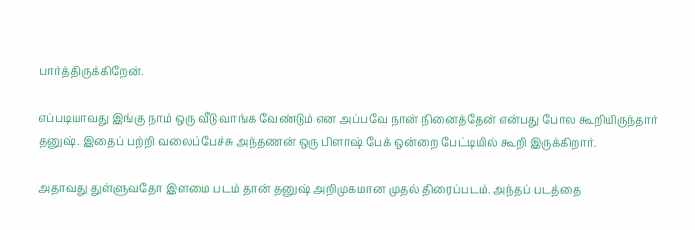பார்த்திருக்கிறேன்.

எப்படியாவது இங்கு நாம் ஒரு வீடு வாங்க வேண்டும் என அப்பவே நான் நினைத்தேன் என்பது போல கூறியிருந்தார் தனுஷ். இதைப் பற்றி வலைப்பேச்சு அந்தணன் ஒரு பிளாஷ் பேக் ஒன்றை பேட்டியில் கூறி இருக்கிறார்.

அதாவது துள்ளுவதோ இளமை படம் தான் தனுஷ் அறிமுகமான முதல் திரைப்படம். அந்தப் படத்தை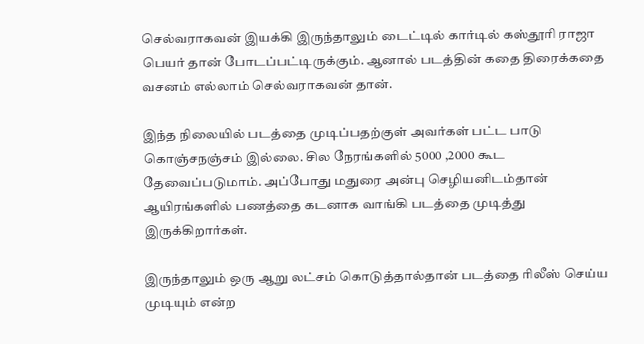செல்வராகவன் இயக்கி இருந்தாலும் டைட்டில் கார்டில் கஸ்தூரி ராஜா பெயர் தான் போடப்பட்டிருக்கும். ஆனால் படத்தின் கதை திரைக்கதை வசனம் எல்லாம் செல்வராகவன் தான்.

இந்த நிலையில் படத்தை முடிப்பதற்குள் அவர்கள் பட்ட பாடு கொஞ்சநஞ்சம் இல்லை. சில நேரங்களில் 5000 ,2000 கூட தேவைப்படுமாம். அப்போது மதுரை அன்பு செழியனிடம்தான் ஆயிரங்களில் பணத்தை கடனாக வாங்கி படத்தை முடித்து இருக்கிறார்கள்.

இருந்தாலும் ஒரு ஆறு லட்சம் கொடுத்தால்தான் படத்தை ரிலீஸ் செய்ய முடியும் என்ற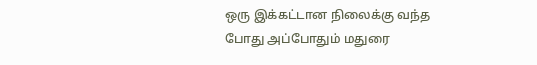ஒரு இக்கட்டான நிலைக்கு வந்த போது அப்போதும் மதுரை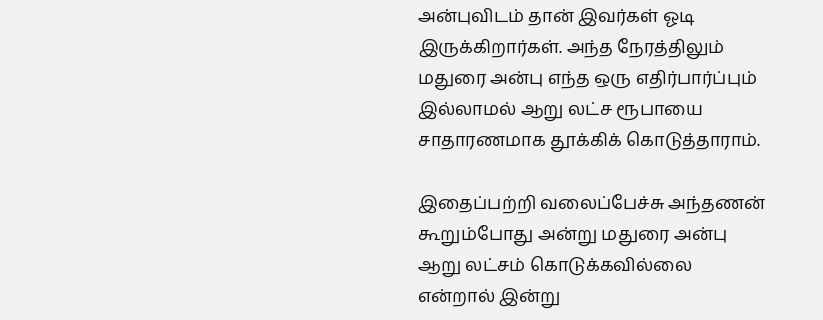அன்புவிடம் தான் இவர்கள் ஓடி இருக்கிறார்கள். அந்த நேரத்திலும் மதுரை அன்பு எந்த ஒரு எதிர்பார்ப்பும் இல்லாமல் ஆறு லட்ச ரூபாயை சாதாரணமாக தூக்கிக் கொடுத்தாராம்.

இதைப்பற்றி வலைப்பேச்சு அந்தணன் கூறும்போது அன்று மதுரை அன்பு ஆறு லட்சம் கொடுக்கவில்லை என்றால் இன்று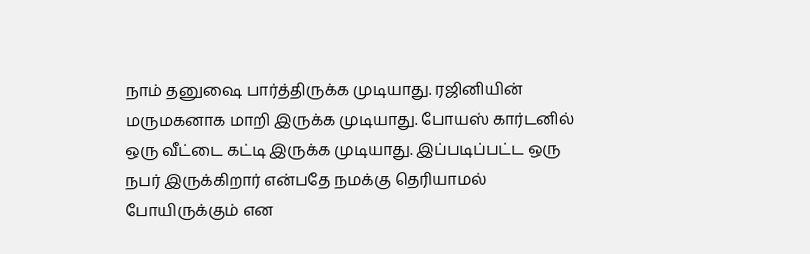நாம் தனுஷை பார்த்திருக்க முடியாது. ரஜினியின் மருமகனாக மாறி இருக்க முடியாது. போயஸ் கார்டனில் ஒரு வீட்டை கட்டி இருக்க முடியாது. இப்படிப்பட்ட ஒரு நபர் இருக்கிறார் என்பதே நமக்கு தெரியாமல் போயிருக்கும் என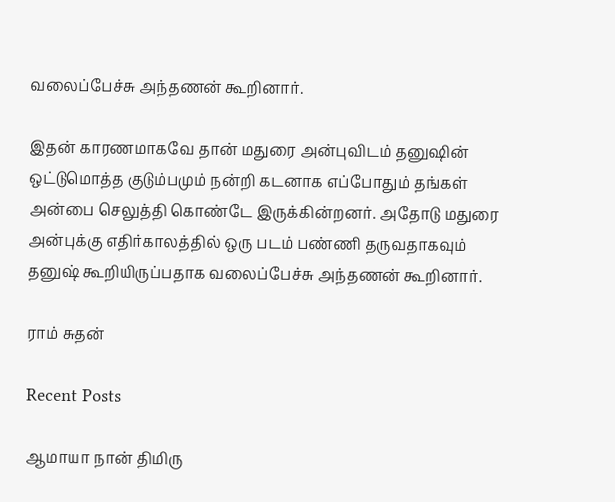வலைப்பேச்சு அந்தணன் கூறினார்.

இதன் காரணமாகவே தான் மதுரை அன்புவிடம் தனுஷின் ஒட்டுமொத்த குடும்பமும் நன்றி கடனாக எப்போதும் தங்கள் அன்பை செலுத்தி கொண்டே இருக்கின்றனர். அதோடு மதுரை அன்புக்கு எதிர்காலத்தில் ஒரு படம் பண்ணி தருவதாகவும் தனுஷ் கூறியிருப்பதாக வலைப்பேச்சு அந்தணன் கூறினார்.

ராம் சுதன்

Recent Posts

ஆமாயா நான் திமிரு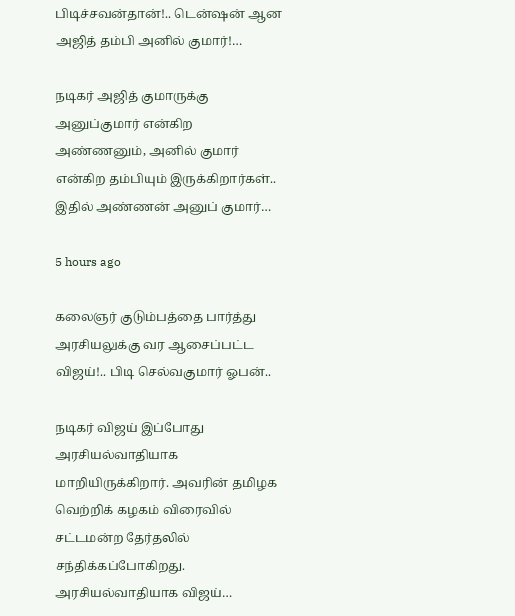பிடிச்சவன்தான்!.. டென்ஷன் ஆன அஜித் தம்பி அனில் குமார்!…

நடிகர் அஜித் குமாருக்கு அனுப்குமார் என்கிற அண்ணனும், அனில் குமார் என்கிற தம்பியும் இருக்கிறார்கள்.. இதில் அண்ணன் அனுப் குமார்…

5 hours ago

கலைஞர் குடும்பத்தை பார்த்து அரசியலுக்கு வர ஆசைப்பட்ட விஜய்!.. பிடி செல்வகுமார் ஓபன்..

நடிகர் விஜய் இப்போது அரசியல்வாதியாக மாறியிருக்கிறார். அவரின் தமிழக வெற்றிக் கழகம் விரைவில் சட்டமன்ற தேர்தலில் சந்திக்கப்போகிறது. அரசியல்வாதியாக விஜய்…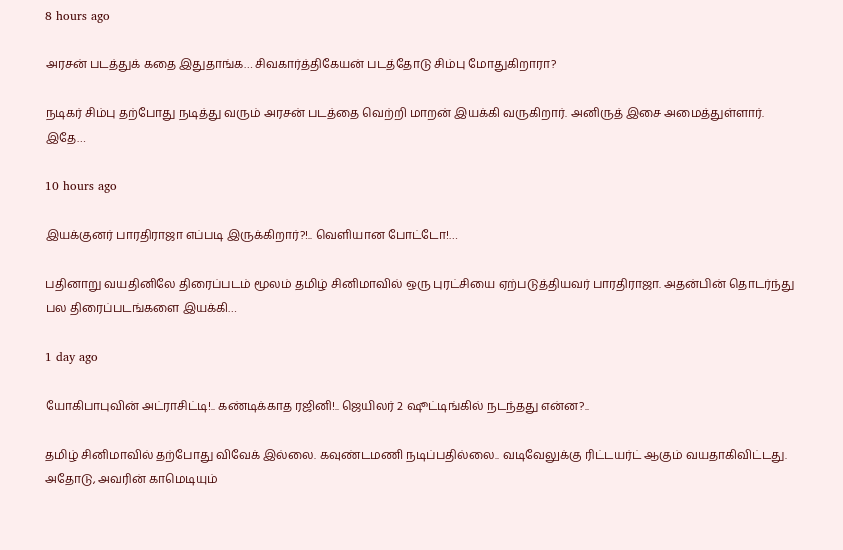8 hours ago

அரசன் படத்துக் கதை இதுதாங்க… சிவகார்த்திகேயன் படத்தோடு சிம்பு மோதுகிறாரா?

நடிகர் சிம்பு தற்போது நடித்து வரும் அரசன் படத்தை வெற்றி மாறன் இயக்கி வருகிறார். அனிருத் இசை அமைத்துள்ளார். இதே…

10 hours ago

இயக்குனர் பாரதிராஜா எப்படி இருக்கிறார்?!.. வெளியான போட்டோ!…

பதினாறு வயதினிலே திரைப்படம் மூலம் தமிழ் சினிமாவில் ஒரு புரட்சியை ஏற்படுத்தியவர் பாரதிராஜா. அதன்பின் தொடர்ந்து பல திரைப்படங்களை இயக்கி…

1 day ago

யோகிபாபுவின் அட்ராசிட்டி!.. கண்டிக்காத ரஜினி!.. ஜெயிலர் 2 ஷூட்டிங்கில் நடந்தது என்ன?..

தமிழ் சினிமாவில் தற்போது விவேக் இல்லை. கவுண்டமணி நடிப்பதில்லை.. வடிவேலுக்கு ரிட்டயர்ட் ஆகும் வயதாகிவிட்டது. அதோடு, அவரின் காமெடியும்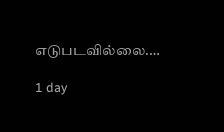எடுபடவில்லை.…

1 day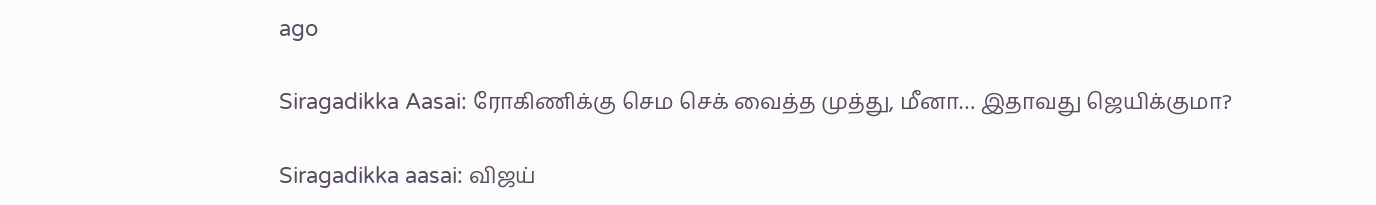ago

Siragadikka Aasai: ரோகிணிக்கு செம செக் வைத்த முத்து, மீனா… இதாவது ஜெயிக்குமா?

Siragadikka aasai: விஜய்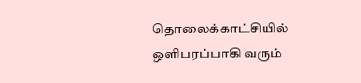தொலைக்காட்சியில் ஒளிபரப்பாகி வரும்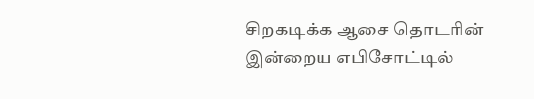சிறகடிக்க ஆசை தொடரின் இன்றைய எபிசோட்டில்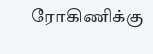ரோகிணிக்கு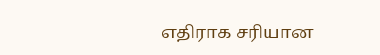எதிராக சரியான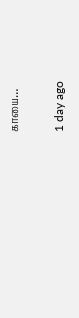காயை…

1 day ago